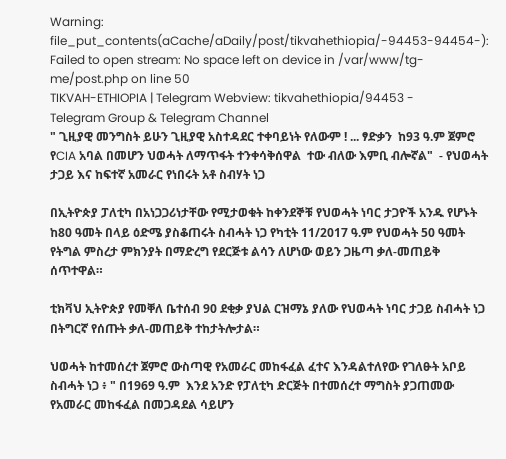Warning: file_put_contents(aCache/aDaily/post/tikvahethiopia/-94453-94454-): Failed to open stream: No space left on device in /var/www/tg-me/post.php on line 50
TIKVAH-ETHIOPIA | Telegram Webview: tikvahethiopia/94453 -
Telegram Group & Telegram Channel
" ጊዚያዊ መንግስት ይሁን ጊዚያዊ አስተዳደር ተቀባይነት የለውም ! ... ፃድቃን  ከ93 ዓ.ም ጀምሮ  የCIA አባል በመሆን ህወሓት ለማጥፋት ተንቀሳቅሰዋል  ተው ብለው እምቢ ብሎኛል"  - የህወሓት ታጋይ እና ከፍተኛ አመራር የነበሩት አቶ ስብሃት ነጋ

በኢትዮጵያ ፓለቲካ በአነጋጋሪነታቸው የሚታወቁት ከቀንደኞቹ የህወሓት ነባር ታጋዮች አንዱ የሆኑት ከ80 ዓመት በላይ ዕድሜ ያስቆጠሩት ስብሓት ነጋ የካቲት 11/2017 ዓ.ም የህወሓት 50 ዓመት የትግል ምስረታ ምክንያት በማድረግ የደርጅቱ ልሳን ለሆነው ወይን ጋዜጣ ቃለ-መጠይቅ ሰጥተዋል።

ቲክቫህ ኢትዮጵያ የመቐለ ቤተሰብ 90 ደቂቃ ያህል ርዝማኔ ያለው የህወሓት ነባር ታጋይ ስብሓት ነጋ በትግርኛ የሰጡት ቃለ-መጠይቅ ተከታትሎታል።

ህወሓት ከተመሰረተ ጀምሮ ውስጣዊ የአመራር መከፋፈል ፈተና እንዳልተለየው የገለፁት አቦይ ስብሓት ነጋ ፥ " በ1969 ዓ.ም  እንደ አንድ የፓለቲካ ድርጅት በተመሰረተ ማግስት ያጋጠመው የአመራር መከፋፈል በመጋዳደል ሳይሆን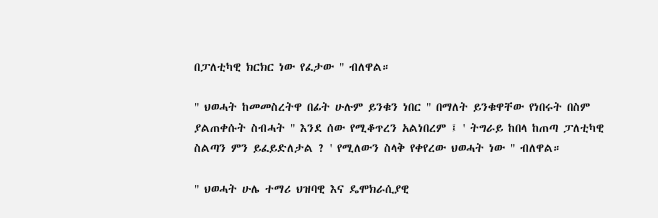በፓለቲካዊ ክርክር ነው የፈታው " ብለዋል።

" ህወሓት ከመመስረትዋ በፊት ሁሉም ይንቁን ነበር " በማለት ይንቁዋቸው የነበሩት በስም ያልጠቀሱት ስብሓት " እንደ ሰው የሚቆጥረን አልነበረም ፤ ' ትግራይ ከበላ ከጠጣ ፓለቲካዊ ስልጣን ምን ይፈይድለታል ? ' የሚለውን ስላቅ የቀየረው ህወሓት ነው " ብለዋል።

" ህወሓት ሁሌ ተማሪ ህዝባዊ እና ዴሞክራሲያዊ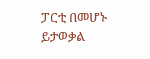ፓርቲ በመሆኑ ይታወቃል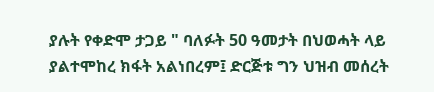ያሉት የቀድሞ ታጋይ " ባለፉት 50 ዓመታት በህወሓት ላይ ያልተሞከረ ክፋት አልነበረም፤ ድርጅቱ ግን ህዝብ መሰረት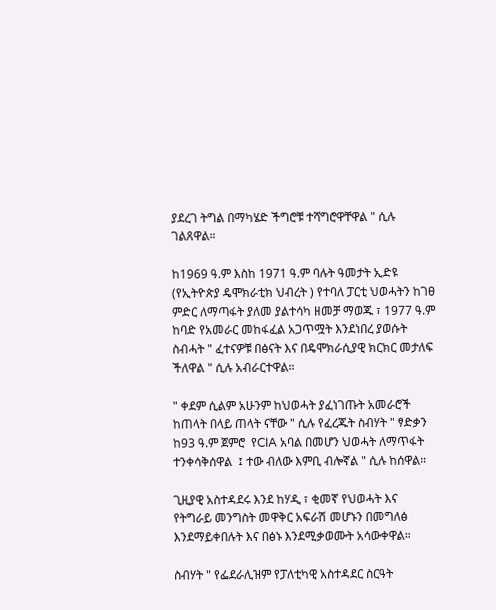ያደረገ ትግል በማካሄድ ችግሮቹ ተሻግሮዋቸዋል " ሲሉ ገልጸዋል።

ከ1969 ዓ.ም እስከ 1971 ዓ.ም ባሉት ዓመታት ኢድዩ (የኢትዮጵያ ዴሞክራቲክ ህብረት ) የተባለ ፓርቲ ህወሓትን ከገፀ ምድር ለማጣፋት ያለመ ያልተሳካ ዘመቻ ማወጁ ፣ 1977 ዓ.ም ከባድ የአመራር መከፋፈል አጋጥሟት እንደነበረ ያወሱት ስብሓት " ፈተናዎቹ በፅናት እና በዴሞክራሲያዊ ክርክር መታለፍ ችለዋል " ሲሉ አብራርተዋል።

" ቀደም ሲልም አሁንም ከህወሓት ያፈነገጡት አመራሮች ከጠላት በላይ ጠላት ናቸው " ሲሉ የፈረጁት ስብሃት " ፃድቃን ከ93 ዓ.ም ጀምሮ  የCIA አባል በመሆን ህወሓት ለማጥፋት ተንቀሳቅሰዋል  ፤ ተው ብለው እምቢ ብሎኛል " ሲሉ ከሰዋል።

ጊዚያዊ አስተዳደሩ እንደ ከሃዲ ፣ ቂመኛ የህወሓት እና የትግራይ መንግስት መዋቅር አፍራሽ መሆኑን በመግለፅ እንደማይቀበሉት እና በፅኑ እንደሚቃወሙት አሳውቀዋል።

ስብሃት " የፌደራሊዝም የፓለቲካዊ አስተዳደር ስርዓት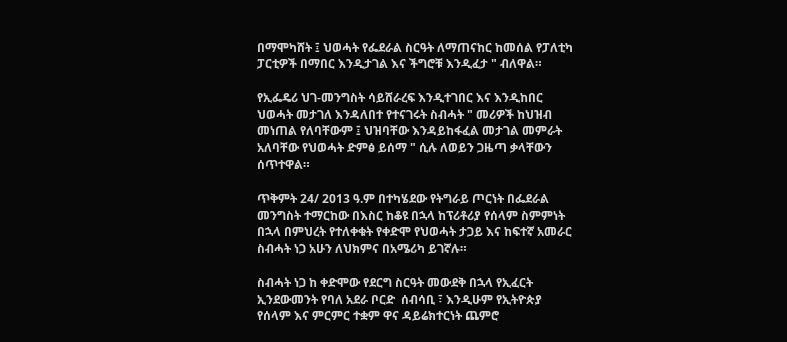በማሞካሸት ፤ ህወሓት የፌደራል ስርዓት ለማጠናከር ከመሰል የፓለቲካ ፓርቲዎች በማበር እንዲታገል እና ችግሮቹ እንዲፈታ " ብለዋል።

የኢፌዴሪ ህገ-መንግስት ሳይሸራረፍ እንዲተገበር እና እንዲከበር ህወሓት መታገለ እንዳለበተ የተናገሩት ስብሓት " መሪዎች ከህዝብ መነጠል የለባቸውም ፤ ህዝባቸው እንዳይከፋፈል መታገል መምራት አለባቸው የህወሓት ድምፅ ይሰማ " ሲሉ ለወይን ጋዜጣ ቃላቸውን ሰጥተዋል።

ጥቅምት 24/ 2013 ዓ.ም በተካሄደው የትግራይ ጦርነት በፌደራል መንግስት ተማርከው በእስር ከቆዩ በኋላ ከፕሪቶሪያ የሰላም ስምምነት በኋላ በምህረት የተለቀቁት የቀድሞ የህወሓት ታጋይ እና ከፍተኛ አመራር ስብሓት ነጋ አሁን ለህክምና በአሜሪካ ይገኛሉ።

ስብሓት ነጋ ከ ቀድሞው የደርግ ስርዓት መውደቅ በኋላ የኢፈርት ኢንደውመንት የባለ አደራ ቦርድ  ሰብሳቢ ፣ እንዲሁም የኢትዮጵያ የሰላም እና ምርምር ተቋም ዋና ዳይሬክተርነት ጨምሮ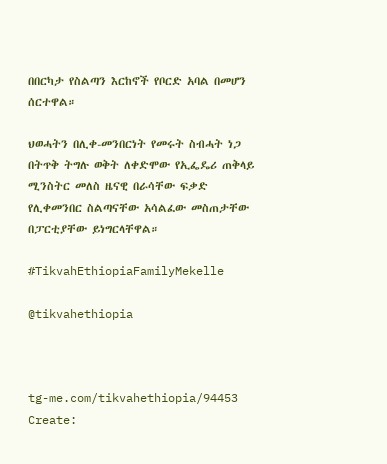በበርካታ የስልጣን እርከኖች የቦርድ አባል በመሆን ሰርተዋል።

ህወሓትን በሊቀ-መንበርነት የመሩት ስብሓት ነጋ በትጥቅ ትግሉ ወቅት ለቀድሞው የኢፌዴሪ ጠቅላይ ሚንስትር መለስ ዜናዊ በራሳቸው ፍቃድ የሊቀመንበር ስልጣናቸው አሳልፈው መስጠታቸው በፓርቲያቸው ይነግርላቸዋል።

#TikvahEthiopiaFamilyMekelle

@tikvahethiopia



tg-me.com/tikvahethiopia/94453
Create: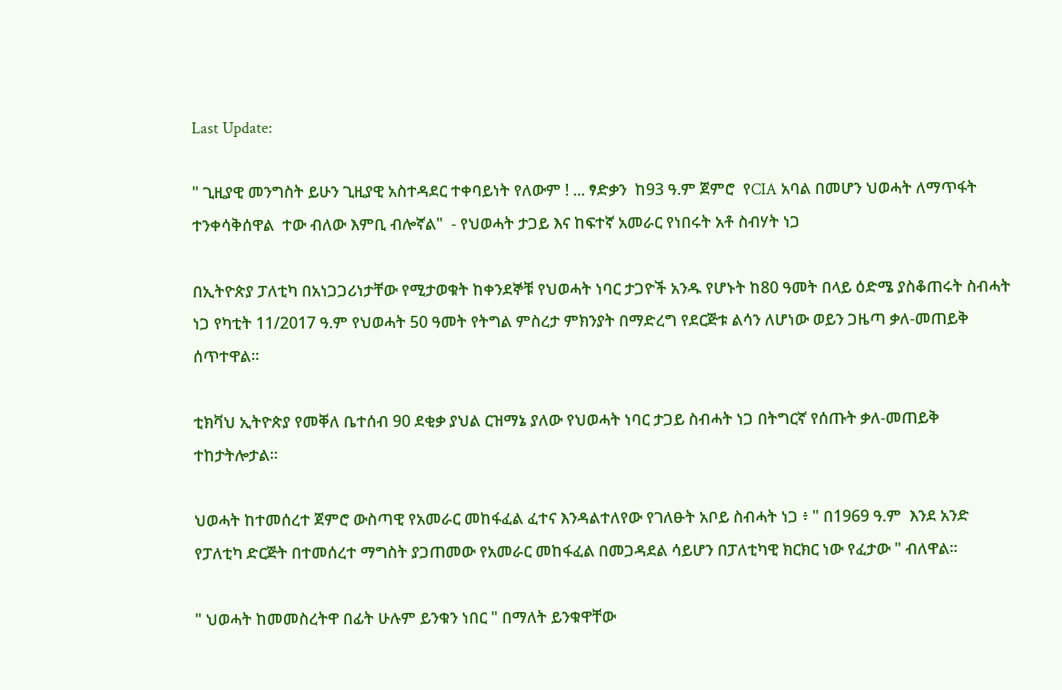Last Update:

" ጊዚያዊ መንግስት ይሁን ጊዚያዊ አስተዳደር ተቀባይነት የለውም ! ... ፃድቃን  ከ93 ዓ.ም ጀምሮ  የCIA አባል በመሆን ህወሓት ለማጥፋት ተንቀሳቅሰዋል  ተው ብለው እምቢ ብሎኛል"  - የህወሓት ታጋይ እና ከፍተኛ አመራር የነበሩት አቶ ስብሃት ነጋ

በኢትዮጵያ ፓለቲካ በአነጋጋሪነታቸው የሚታወቁት ከቀንደኞቹ የህወሓት ነባር ታጋዮች አንዱ የሆኑት ከ80 ዓመት በላይ ዕድሜ ያስቆጠሩት ስብሓት ነጋ የካቲት 11/2017 ዓ.ም የህወሓት 50 ዓመት የትግል ምስረታ ምክንያት በማድረግ የደርጅቱ ልሳን ለሆነው ወይን ጋዜጣ ቃለ-መጠይቅ ሰጥተዋል።

ቲክቫህ ኢትዮጵያ የመቐለ ቤተሰብ 90 ደቂቃ ያህል ርዝማኔ ያለው የህወሓት ነባር ታጋይ ስብሓት ነጋ በትግርኛ የሰጡት ቃለ-መጠይቅ ተከታትሎታል።

ህወሓት ከተመሰረተ ጀምሮ ውስጣዊ የአመራር መከፋፈል ፈተና እንዳልተለየው የገለፁት አቦይ ስብሓት ነጋ ፥ " በ1969 ዓ.ም  እንደ አንድ የፓለቲካ ድርጅት በተመሰረተ ማግስት ያጋጠመው የአመራር መከፋፈል በመጋዳደል ሳይሆን በፓለቲካዊ ክርክር ነው የፈታው " ብለዋል።

" ህወሓት ከመመስረትዋ በፊት ሁሉም ይንቁን ነበር " በማለት ይንቁዋቸው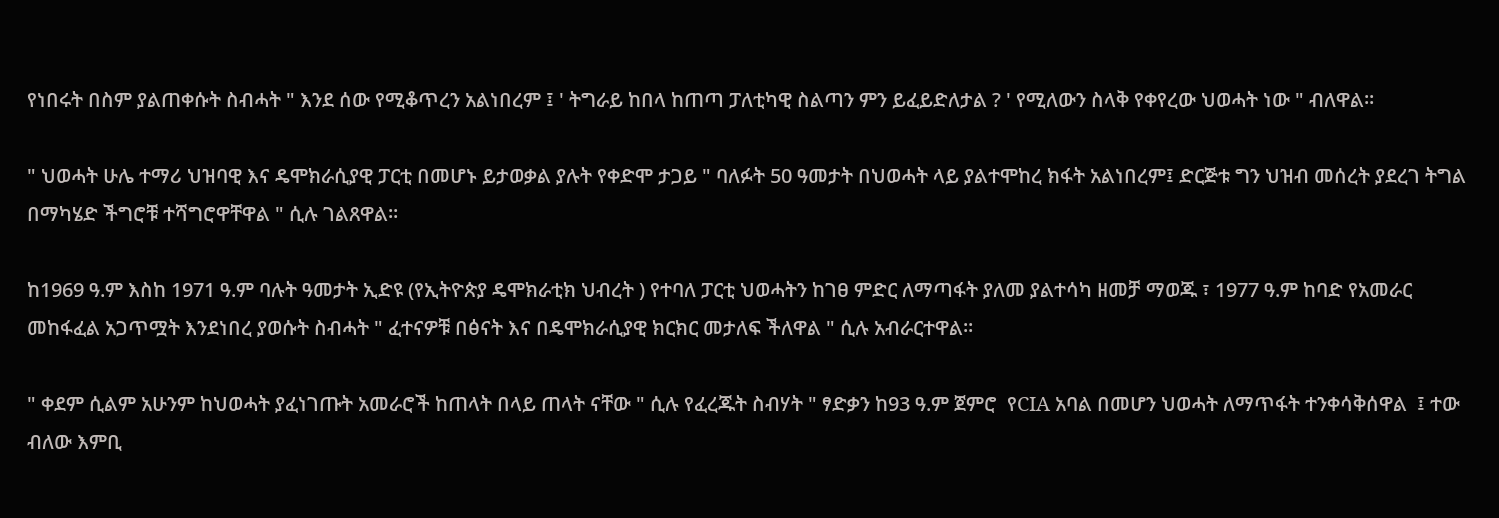የነበሩት በስም ያልጠቀሱት ስብሓት " እንደ ሰው የሚቆጥረን አልነበረም ፤ ' ትግራይ ከበላ ከጠጣ ፓለቲካዊ ስልጣን ምን ይፈይድለታል ? ' የሚለውን ስላቅ የቀየረው ህወሓት ነው " ብለዋል።

" ህወሓት ሁሌ ተማሪ ህዝባዊ እና ዴሞክራሲያዊ ፓርቲ በመሆኑ ይታወቃል ያሉት የቀድሞ ታጋይ " ባለፉት 50 ዓመታት በህወሓት ላይ ያልተሞከረ ክፋት አልነበረም፤ ድርጅቱ ግን ህዝብ መሰረት ያደረገ ትግል በማካሄድ ችግሮቹ ተሻግሮዋቸዋል " ሲሉ ገልጸዋል።

ከ1969 ዓ.ም እስከ 1971 ዓ.ም ባሉት ዓመታት ኢድዩ (የኢትዮጵያ ዴሞክራቲክ ህብረት ) የተባለ ፓርቲ ህወሓትን ከገፀ ምድር ለማጣፋት ያለመ ያልተሳካ ዘመቻ ማወጁ ፣ 1977 ዓ.ም ከባድ የአመራር መከፋፈል አጋጥሟት እንደነበረ ያወሱት ስብሓት " ፈተናዎቹ በፅናት እና በዴሞክራሲያዊ ክርክር መታለፍ ችለዋል " ሲሉ አብራርተዋል።

" ቀደም ሲልም አሁንም ከህወሓት ያፈነገጡት አመራሮች ከጠላት በላይ ጠላት ናቸው " ሲሉ የፈረጁት ስብሃት " ፃድቃን ከ93 ዓ.ም ጀምሮ  የCIA አባል በመሆን ህወሓት ለማጥፋት ተንቀሳቅሰዋል  ፤ ተው ብለው እምቢ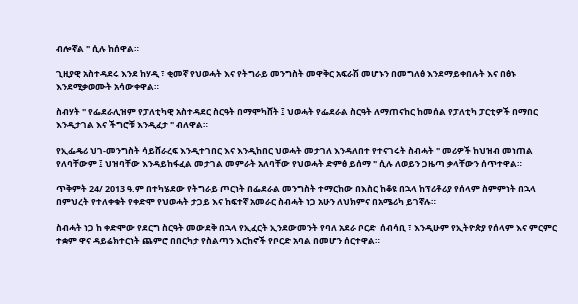ብሎኛል " ሲሉ ከሰዋል።

ጊዚያዊ አስተዳደሩ እንደ ከሃዲ ፣ ቂመኛ የህወሓት እና የትግራይ መንግስት መዋቅር አፍራሽ መሆኑን በመግለፅ እንደማይቀበሉት እና በፅኑ እንደሚቃወሙት አሳውቀዋል።

ስብሃት " የፌደራሊዝም የፓለቲካዊ አስተዳደር ስርዓት በማሞካሸት ፤ ህወሓት የፌደራል ስርዓት ለማጠናከር ከመሰል የፓለቲካ ፓርቲዎች በማበር እንዲታገል እና ችግሮቹ እንዲፈታ " ብለዋል።

የኢፌዴሪ ህገ-መንግስት ሳይሸራረፍ እንዲተገበር እና እንዲከበር ህወሓት መታገለ እንዳለበተ የተናገሩት ስብሓት " መሪዎች ከህዝብ መነጠል የለባቸውም ፤ ህዝባቸው እንዳይከፋፈል መታገል መምራት አለባቸው የህወሓት ድምፅ ይሰማ " ሲሉ ለወይን ጋዜጣ ቃላቸውን ሰጥተዋል።

ጥቅምት 24/ 2013 ዓ.ም በተካሄደው የትግራይ ጦርነት በፌደራል መንግስት ተማርከው በእስር ከቆዩ በኋላ ከፕሪቶሪያ የሰላም ስምምነት በኋላ በምህረት የተለቀቁት የቀድሞ የህወሓት ታጋይ እና ከፍተኛ አመራር ስብሓት ነጋ አሁን ለህክምና በአሜሪካ ይገኛሉ።

ስብሓት ነጋ ከ ቀድሞው የደርግ ስርዓት መውደቅ በኋላ የኢፈርት ኢንደውመንት የባለ አደራ ቦርድ  ሰብሳቢ ፣ እንዲሁም የኢትዮጵያ የሰላም እና ምርምር ተቋም ዋና ዳይሬክተርነት ጨምሮ በበርካታ የስልጣን እርከኖች የቦርድ አባል በመሆን ሰርተዋል።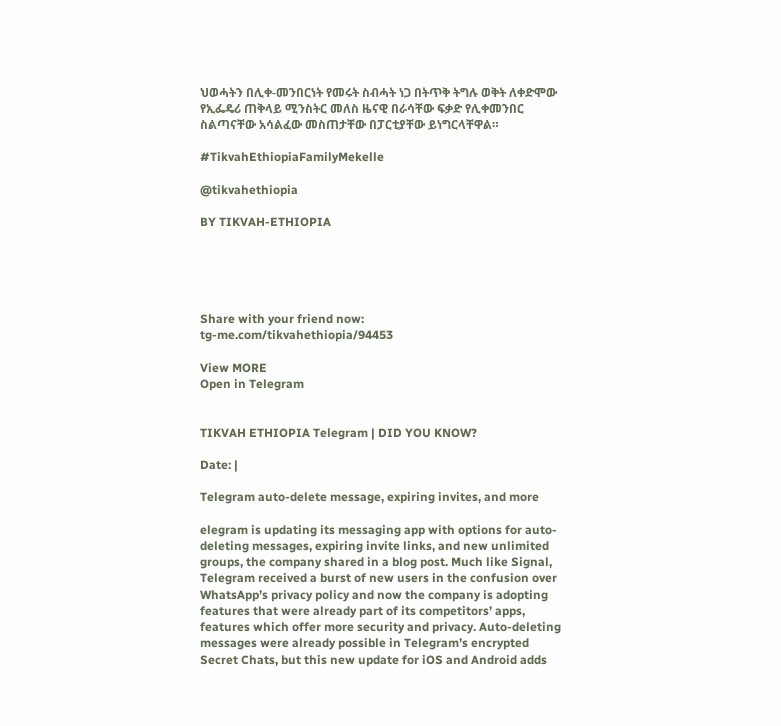ህወሓትን በሊቀ-መንበርነት የመሩት ስብሓት ነጋ በትጥቅ ትግሉ ወቅት ለቀድሞው የኢፌዴሪ ጠቅላይ ሚንስትር መለስ ዜናዊ በራሳቸው ፍቃድ የሊቀመንበር ስልጣናቸው አሳልፈው መስጠታቸው በፓርቲያቸው ይነግርላቸዋል።

#TikvahEthiopiaFamilyMekelle

@tikvahethiopia

BY TIKVAH-ETHIOPIA





Share with your friend now:
tg-me.com/tikvahethiopia/94453

View MORE
Open in Telegram


TIKVAH ETHIOPIA Telegram | DID YOU KNOW?

Date: |

Telegram auto-delete message, expiring invites, and more

elegram is updating its messaging app with options for auto-deleting messages, expiring invite links, and new unlimited groups, the company shared in a blog post. Much like Signal, Telegram received a burst of new users in the confusion over WhatsApp’s privacy policy and now the company is adopting features that were already part of its competitors’ apps, features which offer more security and privacy. Auto-deleting messages were already possible in Telegram’s encrypted Secret Chats, but this new update for iOS and Android adds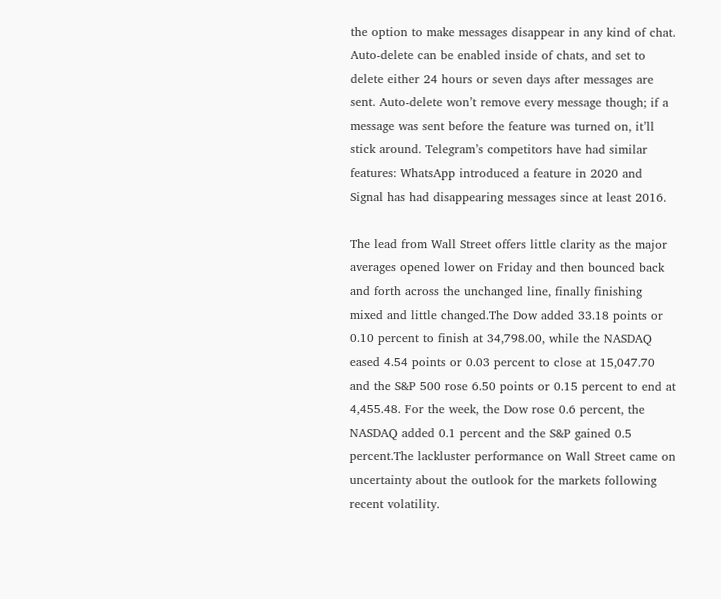the option to make messages disappear in any kind of chat. Auto-delete can be enabled inside of chats, and set to delete either 24 hours or seven days after messages are sent. Auto-delete won’t remove every message though; if a message was sent before the feature was turned on, it’ll stick around. Telegram’s competitors have had similar features: WhatsApp introduced a feature in 2020 and Signal has had disappearing messages since at least 2016.

The lead from Wall Street offers little clarity as the major averages opened lower on Friday and then bounced back and forth across the unchanged line, finally finishing mixed and little changed.The Dow added 33.18 points or 0.10 percent to finish at 34,798.00, while the NASDAQ eased 4.54 points or 0.03 percent to close at 15,047.70 and the S&P 500 rose 6.50 points or 0.15 percent to end at 4,455.48. For the week, the Dow rose 0.6 percent, the NASDAQ added 0.1 percent and the S&P gained 0.5 percent.The lackluster performance on Wall Street came on uncertainty about the outlook for the markets following recent volatility.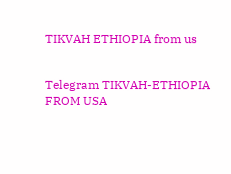TIKVAH ETHIOPIA from us


Telegram TIKVAH-ETHIOPIA
FROM USA